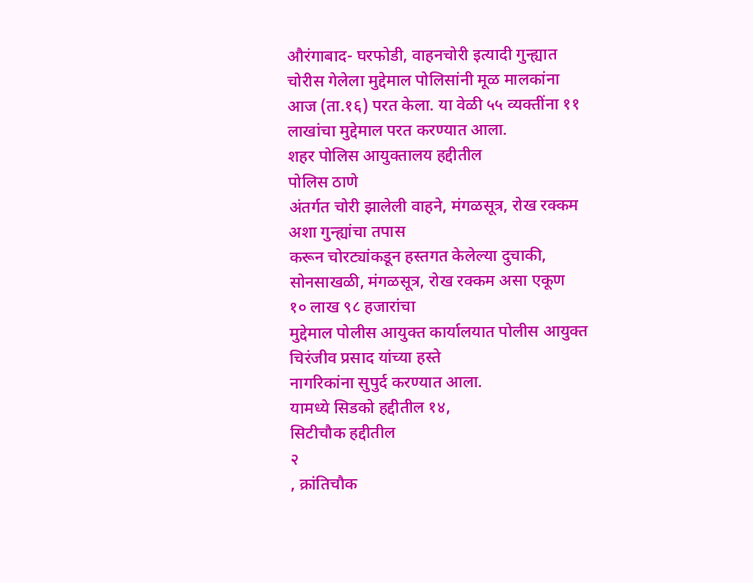औरंगाबाद- घरफोडी, वाहनचोरी इत्यादी गुन्ह्यात चोरीस गेलेला मुद्देमाल पोलिसांनी मूळ मालकांना आज (ता.१६) परत केला. या वेळी ५५ व्यक्तींना ११ लाखांचा मुद्देमाल परत करण्यात आला.
शहर पोलिस आयुक्तालय हद्दीतील
पोलिस ठाणे
अंतर्गत चोरी झालेली वाहने, मंगळसूत्र, रोख रक्कम अशा गुन्ह्यांचा तपास
करून चोरट्यांकडून हस्तगत केलेल्या दुचाकी, सोनसाखळी, मंगळसूत्र, रोख रक्कम असा एकूण
१० लाख ९८ हजारांचा
मुद्देमाल पोलीस आयुक्त कार्यालयात पोलीस आयुक्त चिरंजीव प्रसाद यांच्या हस्ते
नागरिकांना सुपुर्द करण्यात आला.
यामध्ये सिडको हद्दीतील १४,
सिटीचौक हद्दीतील
२
, क्रांतिचौक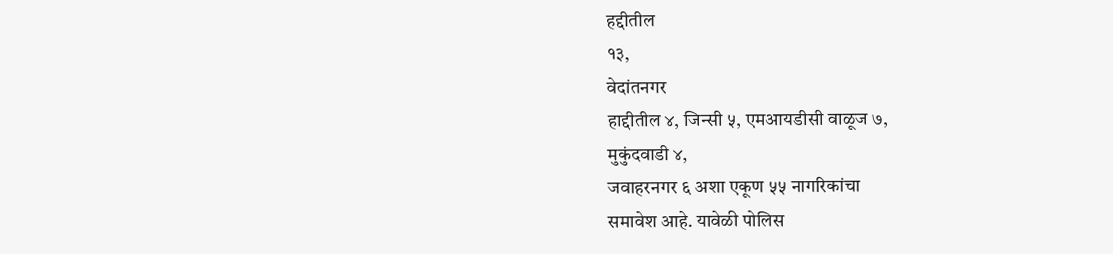हद्दीतील
१३,
वेदांतनगर
हाद्दीतील ४, जिन्सी ५, एमआयडीसी वाळूज ७,
मुकुंदवाडी ४,
जवाहरनगर ६ अशा एकूण ५५ नागरिकांचा
समावेश आहे. यावेळी पोलिस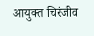आयुक्त चिरंजीव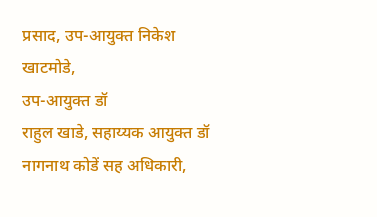प्रसाद, उप-आयुक्त निकेश
खाटमोडे,
उप-आयुक्त डॉ
राहुल खाडे, सहाय्यक आयुक्त डॉ नागनाथ कोडें सह अधिकारी,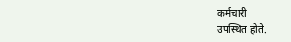कर्मचारी
उपस्थित होते.